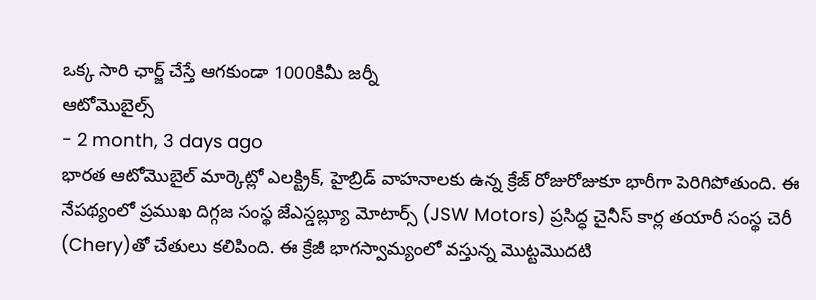ఒక్క సారి ఛార్జ్ చేస్తే ఆగకుండా 1000కిమీ జర్నీ
ఆటోమొబైల్స్
- 2 month, 3 days ago
భారత ఆటోమొబైల్ మార్కెట్లో ఎలక్ట్రిక్, హైబ్రిడ్ వాహనాలకు ఉన్న క్రేజ్ రోజురోజుకూ భారీగా పెరిగిపోతుంది. ఈ నేపథ్యంలో ప్రముఖ దిగ్గజ సంస్థ జేఎస్డబ్ల్యూ మోటార్స్ (JSW Motors) ప్రసిద్ధ చైనీస్ కార్ల తయారీ సంస్థ చెరీ (Chery)తో చేతులు కలిపింది. ఈ క్రేజీ భాగస్వామ్యంలో వస్తున్న మొట్టమొదటి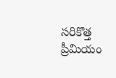సరికొత్త ప్రీమియం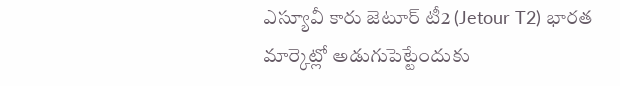ఎస్యూవీ కారు జెటూర్ టీ2 (Jetour T2) భారత మార్కెట్లో అడుగుపెట్టేందుకు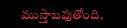ముస్తాబవుతోంది.